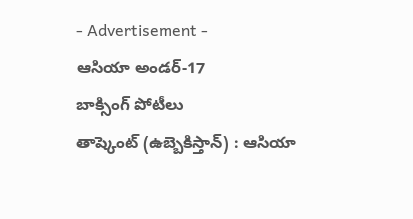- Advertisement -
ఆసియా అండర్-17
బాక్సింగ్ పోటీలు
తాష్కెంట్ (ఉబ్బెకిస్తాన్) : ఆసియా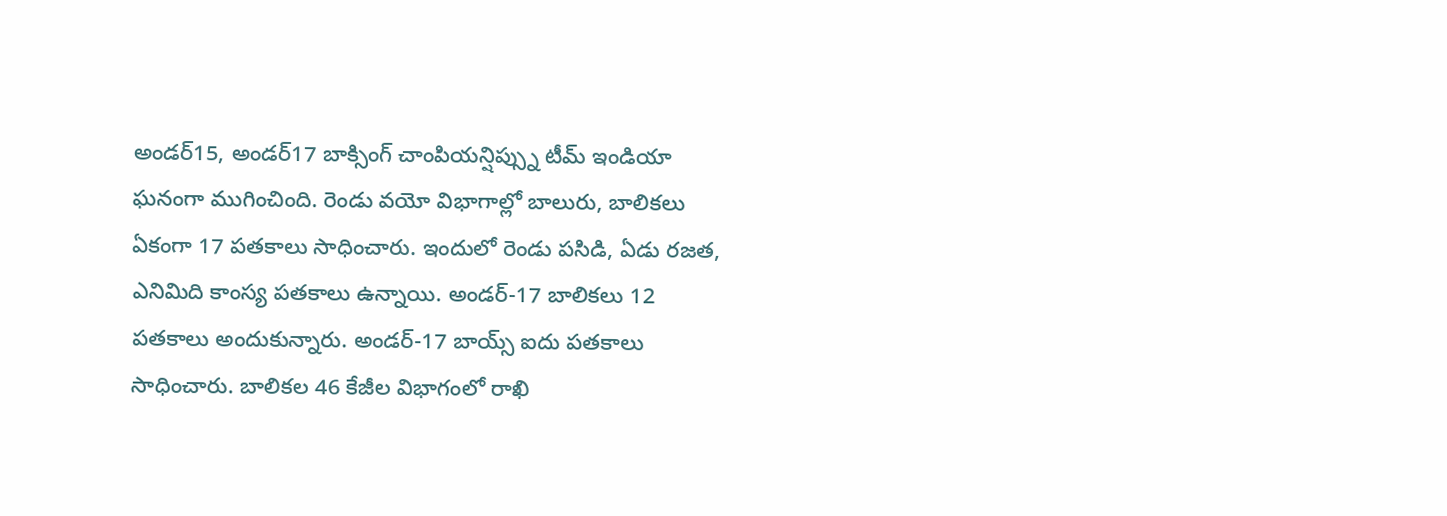అండర్15, అండర్17 బాక్సింగ్ చాంపియన్షిప్స్ను టీమ్ ఇండియా ఘనంగా ముగించింది. రెండు వయో విభాగాల్లో బాలురు, బాలికలు ఏకంగా 17 పతకాలు సాధించారు. ఇందులో రెండు పసిడి, ఏడు రజత, ఎనిమిది కాంస్య పతకాలు ఉన్నాయి. అండర్-17 బాలికలు 12 పతకాలు అందుకున్నారు. అండర్-17 బాయ్స్ ఐదు పతకాలు సాధించారు. బాలికల 46 కేజీల విభాగంలో రాఖి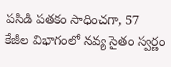పసిడి పతకం సాధించగా, 57 కేజీల విభాగంలో నవ్య సైతం స్వర్ణం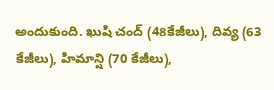అందుకుంది. ఖుషి చంద్ (48కేజీలు), దివ్య (63 కేజీలు), హిమాన్షి (70 కేజీలు),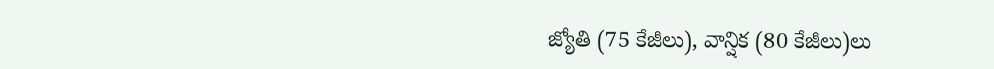జ్యోతి (75 కేజీలు), వాన్షిక (80 కేజీలు)లు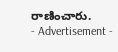రాణించారు.
- Advertisement -